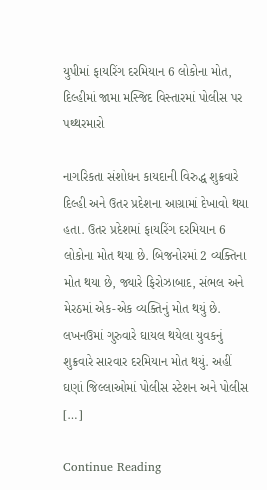યુપીમાં ફાયરિંગ દરમિયાન 6 લોકોના મોત, દિલ્હીમાં જામા મસ્જિદ વિસ્તારમાં પોલીસ પર પથ્થરમારો

નાગરિકતા સંશોધન કાયદાની વિરુદ્ધ શુક્રવારે દિલ્હી અને ઉતર પ્રદેશના આગ્રામાં દેખાવો થયા હતા. ઉતર પ્રદેશમાં ફાયરિંગ દરમિયાન 6 લોકોના મોત થયા છે. બિજનોરમાં 2 વ્યક્તિના મોત થયા છે, જ્યારે ફિરોઝાબાદ, સંભલ અને મેરઠમાં એક-એક વ્યક્તિનું મોત થયું છે. લખનઉમાં ગુરુવારે ઘાયલ થયેલા યુવકનું શુક્રવારે સારવાર દરમિયાન મોત થયું. અહીં ઘણાં જિલ્લાઓમાં પોલીસ સ્ટેશન અને પોલીસ […]

Continue Reading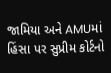જામિયા અને AMUમાં હિંસા પર સુપ્રીમ કોર્ટનો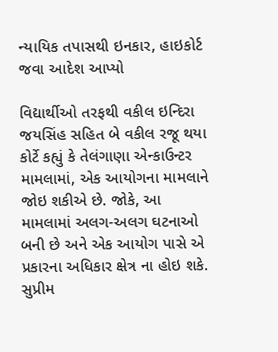ન્યાયિક તપાસથી ઇનકાર, હાઇકોર્ટ જવા આદેશ આપ્યો

વિદ્યાર્થીઓ તરફથી વકીલ ઇન્દિરા જયસિંહ સહિત બે વકીલ રજૂ થયા કોર્ટે કહ્યું કે તેલંગાણા એન્કાઉન્ટર મામલામાં, એક આયોગના મામલાને જોઇ શકીએ છે. જોકે, આ મામલામાં અલગ-અલગ ઘટનાઓ બની છે અને એક આયોગ પાસે એ પ્રકારના અધિકાર ક્ષેત્ર ના હોઇ શકે. સુપ્રીમ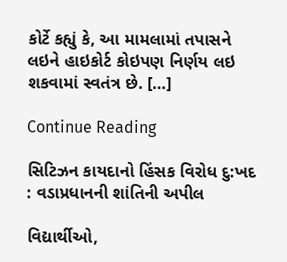કોર્ટે કહ્યું કે, આ મામલામાં તપાસને લઇને હાઇકોર્ટ કોઇપણ નિર્ણય લઇ શકવામાં સ્વતંત્ર છે. […]

Continue Reading

સિટિઝન કાયદાનો હિંસક વિરોધ દુ:ખદ : વડાપ્રધાનની શાંતિની અપીલ

વિદ્યાર્થીઓ,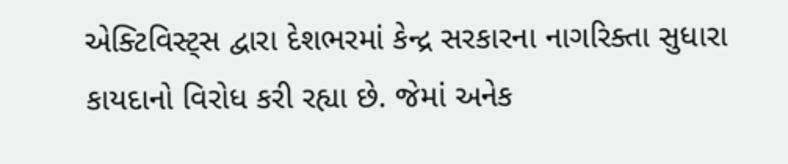એક્ટિવિસ્ટ્સ દ્વારા દેશભરમાં કેન્દ્ર સરકારના નાગરિક્તા સુધારા કાયદાનો વિરોધ કરી રહ્યા છે. જેમાં અનેક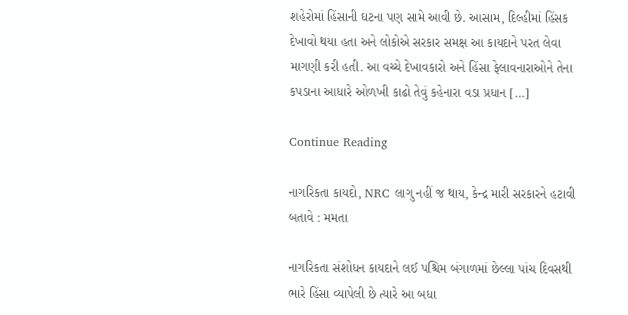શહેરોમાં હિંસાની ઘટના પણ સામે આવી છે. આસામ, દિલ્હીમાં હિંસક દેખાવો થયા હતા અને લોકોએ સરકાર સમક્ષ આ કાયદાને પરત લેવા માગણી કરી હતી. આ વચ્ચે દેખાવકારો અને હિંસા ફેલાવનારાઓને તેના કપડાના આધારે ઓળખી કાઢો તેવું કહેનારા વડા પ્રધાન […]

Continue Reading

નાગરિકતા કાયદો, NRC લાગુ નહીં જ થાય, કેન્દ્ર મારી સરકારને હટાવી બતાવે : મમતા

નાગરિકતા સંશોધન કાયદાને લઈ પશ્ચિમ બંગાળમાં છેલ્લા પાંચ દિવસથી ભારે હિંસા વ્યાપેલી છે ત્યારે આ બધા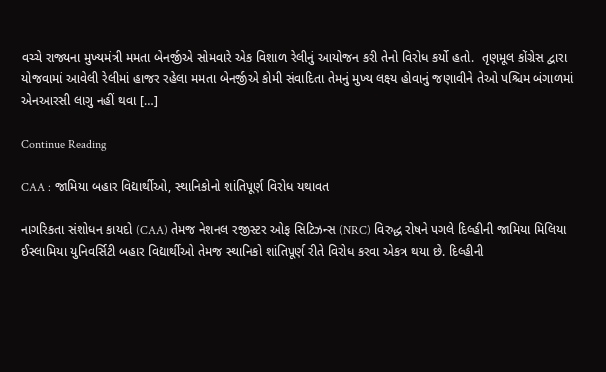વચ્ચે રાજ્યના મુખ્યમંત્રી મમતા બેનર્જીએ સોમવારે એક વિશાળ રેલીનું આયોજન કરી તેનો વિરોધ કર્યો હતો.  તૃણમૂલ કોંગ્રેસ દ્વારા યોજવામાં આવેલી રેલીમાં હાજર રહેલા મમતા બેનર્જીએ કોમી સંવાદિતા તેમનું મુખ્ય લક્ષ્ય હોવાનું જણાવીને તેઓ પશ્ચિમ બંગાળમાં એનઆરસી લાગુ નહીં થવા […]

Continue Reading

CAA : જામિયા બહાર વિદ્યાર્થીઓ, સ્થાનિકોનો શાંતિપૂર્ણ વિરોધ યથાવત

નાગરિકતા સંશોધન કાયદો (CAA) તેમજ નેશનલ રજીસ્ટર ઓફ સિટિઝન્સ (NRC) વિરુદ્ધ રોષને પગલે દિલ્હીની જામિયા મિલિયા ઈસ્લામિયા યુનિવર્સિટી બહાર વિદ્યાર્થીઓ તેમજ સ્થાનિકો શાંતિપૂર્ણ રીતે વિરોધ કરવા એકત્ર થયા છે. દિલ્હીની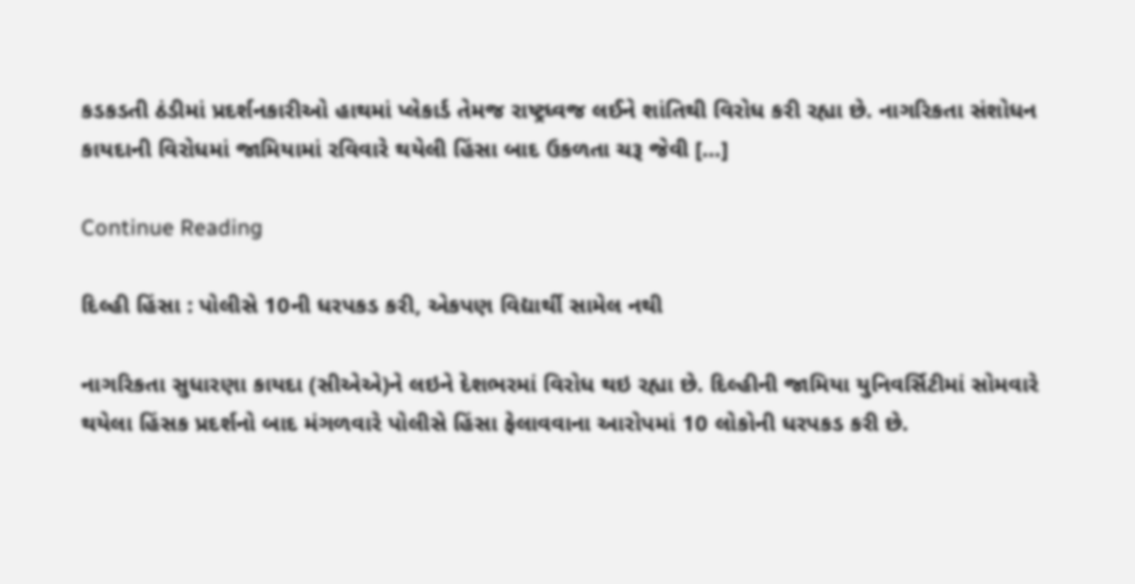કડકડતી ઠંડીમાં પ્રદર્શનકારીઓ હાથમાં પ્લેકાર્ડ તેમજ રાષ્ટ્રધ્વજ લઈને શાંતિથી વિરોધ કરી રહ્યા છે. નાગરિકતા સંશોધન કાયદાની વિરોધમાં જામિયામાં રવિવારે થયેલી હિંસા બાદ ઉકળતા ચરૂ જેવી […]

Continue Reading

દિલ્હી હિંસા : પોલીસે 10ની ધરપકડ કરી, એકપણ વિદ્યાર્થી સામેલ નથી

નાગરિકતા સુધારણા કાયદા (સીએએ)ને લઇને દેશભરમાં વિરોધ થઇ રહ્યા છે. દિલ્હીની જામિયા યુનિવર્સિટીમાં સોમવારે થયેલા હિંસક પ્રદર્શનો બાદ મંગળવારે પોલીસે હિંસા ફેલાવવાના આરોપમાં 10 લોકોની ધરપકડ કરી છે.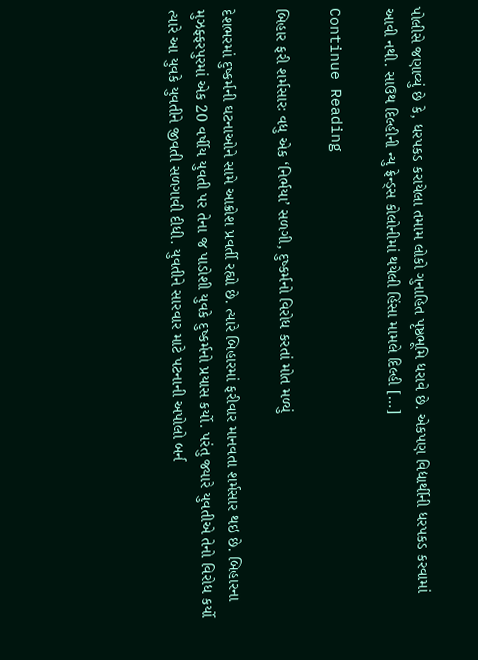પોલીસે જણાવ્યું છે કે, ધરપકડ કરાયેલા તમામ લોકો ગુનાહિત પૃષ્ઠભૂમિ ધરાવે છે. એકપણ વિદ્યાર્થીની ધરપકડ કરવામાં આવી નથી. સાઉથ દિલ્હીની ન્યુ ફ્રેન્ડ્સ કોલોનીમાં થયેલી હિંસા મામલે દિલ્હી […]

Continue Reading

બિહાર ફરી શર્મસારઃ વધુ એક ‘નિર્ભયા’ સળગી, દુષ્કર્મનો વિરોધ કરતાં મોત મળ્યું

દેશભરમાં દુષ્કર્મની ઘટનાઓને સામે આક્રોશ પ્રવર્તી રહ્યો છે. ત્યારે બિહારમાં ફરીવાર માનવતા શર્મસાર થઇ છે. બિહારના મુઝફ્ફરપુરમાં એક 20 વર્ષીય યુવતી પર તેના જ પાડોશી યુવકે દુષ્કર્મનો પ્રયાસ કર્યો. પરંતુ જ્યારે યુવતીએ તેનો વિરોધ કર્યો ત્યારે આ યુવકે યુવતીને જીવતી સળગાવી દીધી. યુવતીને સારવાર માટે પટનાની અપોલો બર્ન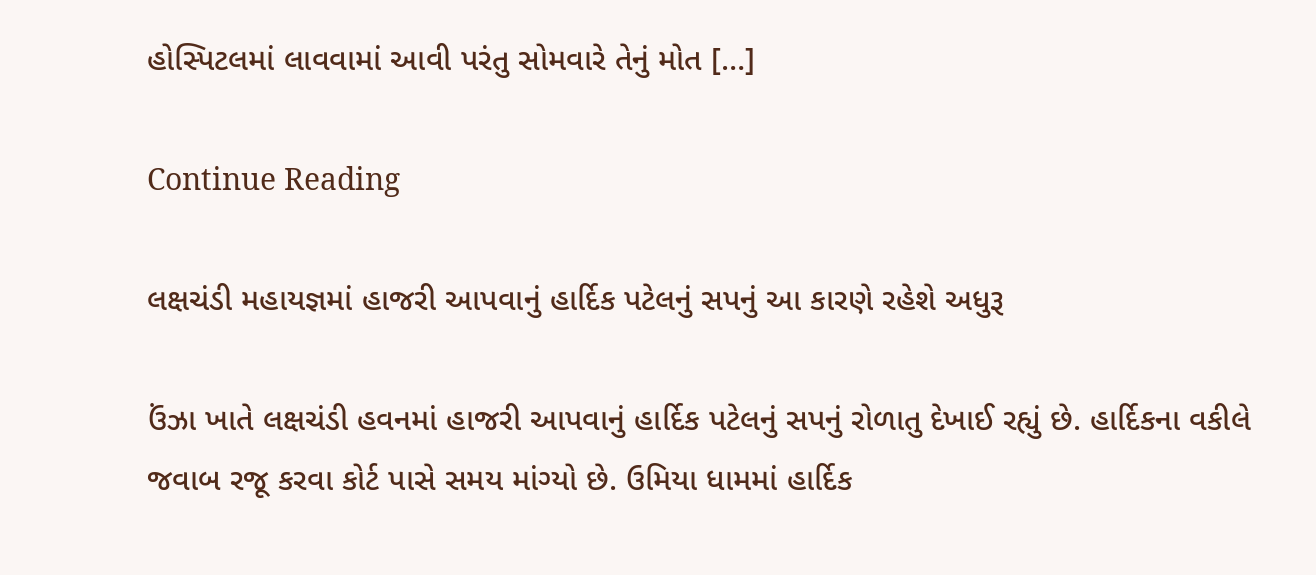હોસ્પિટલમાં લાવવામાં આવી પરંતુ સોમવારે તેનું મોત […]

Continue Reading

લક્ષચંડી મહાયજ્ઞમાં હાજરી આપવાનું હાર્દિક પટેલનું સપનું આ કારણે રહેશે અધુરૂ

ઉંઝા ખાતે લક્ષચંડી હવનમાં હાજરી આપવાનું હાર્દિક પટેલનું સપનું રોળાતુ દેખાઈ રહ્યું છે. હાર્દિકના વકીલે જવાબ રજૂ કરવા કોર્ટ પાસે સમય માંગ્યો છે. ઉમિયા ધામમાં હાર્દિક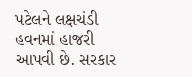પટેલને લક્ષચંડી હવનમાં હાજરી આપવી છે. સરકાર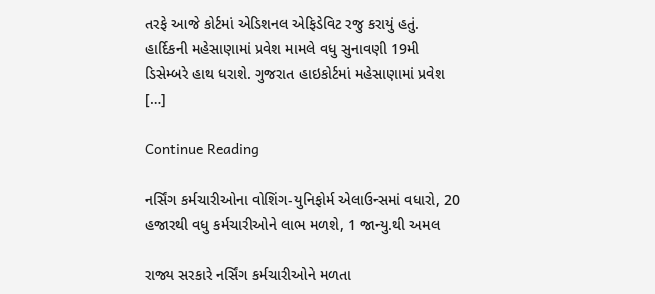તરફે આજે કોર્ટમાં એડિશનલ એફિડેવિટ રજુ કરાયું હતું. હાર્દિકની મહેસાણામાં પ્રવેશ મામલે વધુ સુનાવણી 19મી ડિસેમ્બરે હાથ ધરાશે. ગુજરાત હાઇકોર્ટમાં મહેસાણામાં પ્રવેશ […]

Continue Reading

નર્સિંગ કર્મચારીઓના વોશિંગ-યુનિફોર્મ એલાઉન્સમાં વધારો, 20 હજારથી વધુ કર્મચારીઓને લાભ મળશે, 1 જાન્યુ.થી અમલ

રાજ્ય સરકારે નર્સિંગ કર્મચારીઓને મળતા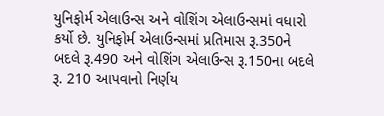યુનિફોર્મ એલાઉન્સ અને વોશિંગ એલાઉન્સમાં વધારો કર્યો છે. યુનિફોર્મ એલાઉન્સમાં પ્રતિમાસ રૂ.350ને બદલે રૂ.490 અને વોશિંગ એલાઉન્સ રૂ.150ના બદલે રૂ. 210 આપવાનો નિર્ણય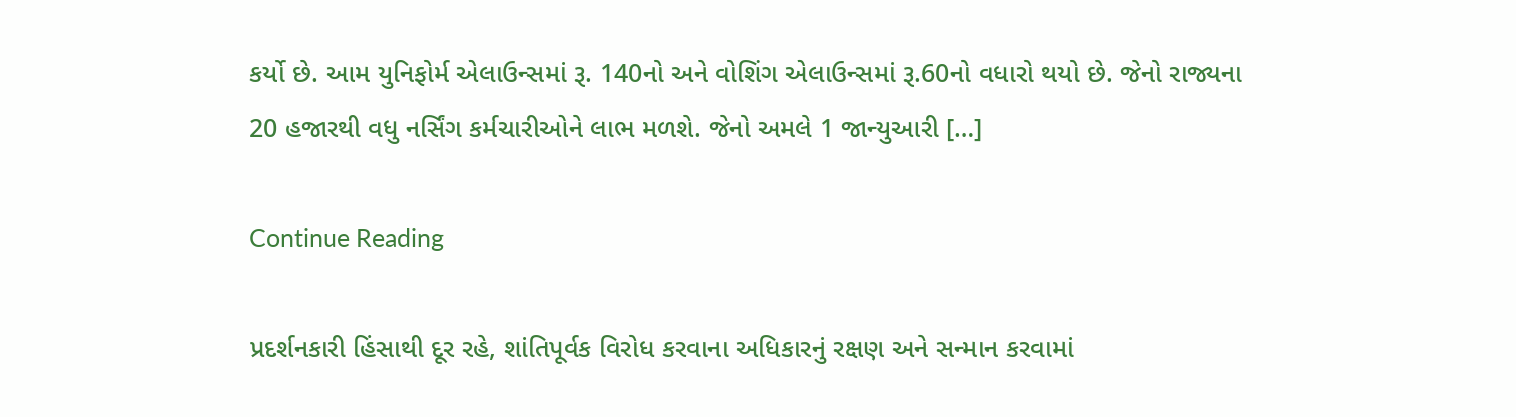કર્યો છે. આમ યુનિફોર્મ એલાઉન્સમાં રૂ. 140નો અને વોશિંગ એલાઉન્સમાં રૂ.60નો વધારો થયો છે. જેનો રાજ્યના 20 હજારથી વધુ નર્સિંગ કર્મચારીઓને લાભ મળશે. જેનો અમલે 1 જાન્યુઆરી […]

Continue Reading

પ્રદર્શનકારી હિંસાથી દૂર રહે, શાંતિપૂર્વક વિરોધ કરવાના અધિકારનું રક્ષણ અને સન્માન કરવામાં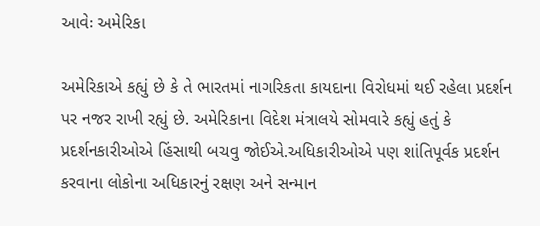આવેઃ અમેરિકા

અમેરિકાએ કહ્યું છે કે તે ભારતમાં નાગરિકતા કાયદાના વિરોધમાં થઈ રહેલા પ્રદર્શન પર નજર રાખી રહ્યું છે. અમેરિકાના વિદેશ મંત્રાલયે સોમવારે કહ્યું હતું કે પ્રદર્શનકારીઓએ હિંસાથી બચવુ જોઈએ.અધિકારીઓએ પણ શાંતિપૂર્વક પ્રદર્શન કરવાના લોકોના અધિકારનું રક્ષણ અને સન્માન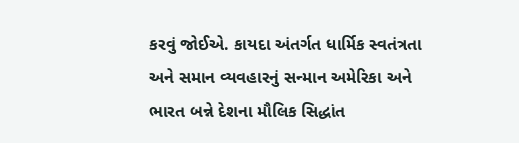કરવું જોઈએ. કાયદા અંતર્ગત ધાર્મિક સ્વતંત્રતા અને સમાન વ્યવહારનું સન્માન અમેરિકા અને ભારત બન્ને દેશના મૌલિક સિદ્ધાંત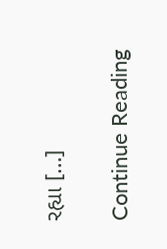રહ્યા […]

Continue Reading